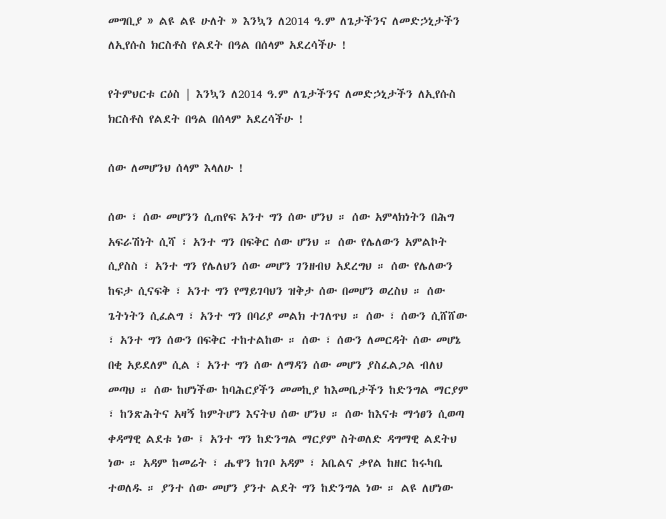መግቢያ » ልዩ ልዩ ሁለት » እንኳን ለ2014 ዓ.ም ለጌታችንና ለመድኃኒታችን ለኢየሱስ ክርስቶስ የልደት በዓል በሰላም አደረሳችሁ !

የትምህርቱ ርዕስ | እንኳን ለ2014 ዓ.ም ለጌታችንና ለመድኃኒታችን ለኢየሱስ ክርስቶስ የልደት በዓል በሰላም አደረሳችሁ !

ሰው ለመሆንህ ሰላም እላለሁ !

ሰው ፣ ሰው መሆንን ሲጠየፍ አንተ ግን ሰው ሆንህ ። ሰው አምላክነትን በሕግ አፍራሽነት ሲሻ ፣ አንተ ግን በፍቅር ሰው ሆንህ ። ሰው የሌለውን አምልኮት ሲያስስ ፣ አንተ ግን የሌለህን ሰው መሆን ገንዘብህ አደረግህ ። ሰው የሌለውን ከፍታ ሲናፍቅ ፣ አንተ ግን የማይገባህን ዝቅታ ሰው በመሆን ወረስህ ። ሰው ጌትነትን ሲፈልግ ፣ አንተ ግን በባሪያ መልክ ተገለጥህ ። ሰው ፣ ሰውን ሲሸሸው ፣ አንተ ግን ሰውን በፍቅር ተከተልከው ። ሰው ፣ ሰውን ለመርዳት ሰው መሆኔ በቂ አይደለም ሲል ፣ አንተ ግን ሰው ለማዳን ሰው መሆን ያስፈልጋል ብለህ መጣህ ። ሰው ከሆነችው ከባሕርያችን መመኪያ ከእመቤታችን ከድንግል ማርያም ፣ ከንጽሕትና አዛኝ ከምትሆን እናትህ ሰው ሆንህ ። ሰው ከእናቱ ማኅፀን ሲወጣ ቀዳማዊ ልደቱ ነው ፤ አንተ ግን ከድንግል ማርያም ስትወለድ ዳግማዊ ልደትህ ነው ። አዳም ከመሬት ፣ ሔዋን ከገቦ አዳም ፣ አቤልና ቃየል ከዘር ከሩካቤ ተወለዱ ። ያንተ ሰው መሆን ያንተ ልደት ግን ከድንግል ነው ። ልዩ ለሆነው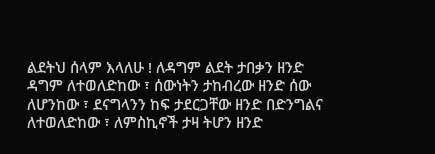ልደትህ ሰላም እላለሁ ! ለዳግም ልደት ታበቃን ዘንድ ዳግም ለተወለድከው ፣ ሰውነትን ታከብረው ዘንድ ሰው ለሆንከው ፣ ደናግላንን ከፍ ታደርጋቸው ዘንድ በድንግልና ለተወለድከው ፣ ለምስኪኖች ታዛ ትሆን ዘንድ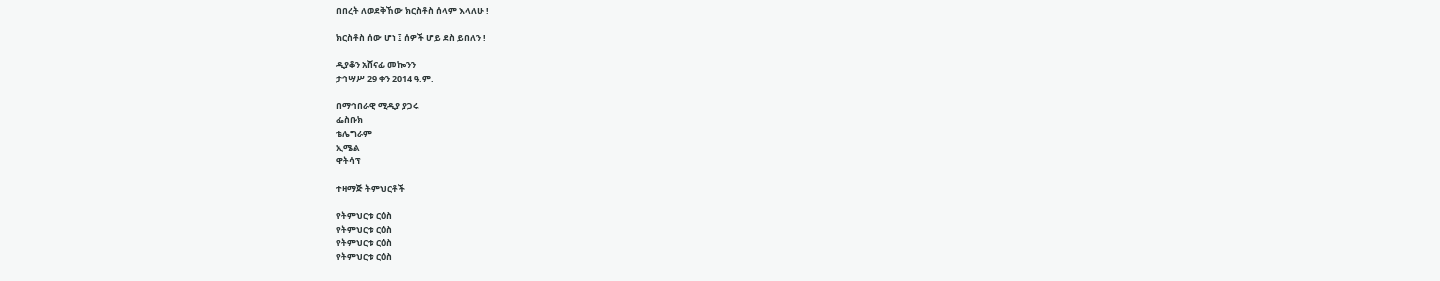በበረት ለወደቅኸው ክርስቶስ ሰላም እላለሁ !

ክርስቶስ ሰው ሆነ ፤ ሰዎች ሆይ ደስ ይበለን !

ዲያቆን አሸናፊ መኰንን
ታኅሣሥ 29 ቀን 2014 ዓ.ም.

በማኅበራዊ ሚዲያ ያጋሩ
ፌስቡክ
ቴሌግራም
ኢሜል
ዋትሳፕ

ተዛማጅ ትምህርቶች

የትምህርቱ ርዕስ
የትምህርቱ ርዕስ
የትምህርቱ ርዕስ
የትምህርቱ ርዕስ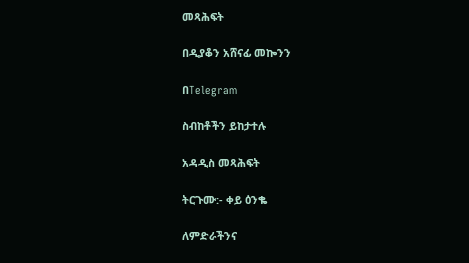መጻሕፍት

በዲያቆን አሸናፊ መኰንን

በTelegram

ስብከቶችን ይከታተሉ

አዳዲስ መጻሕፍት

ትርጉሙ:- ቀይ ዕንቈ

ለምድራችንና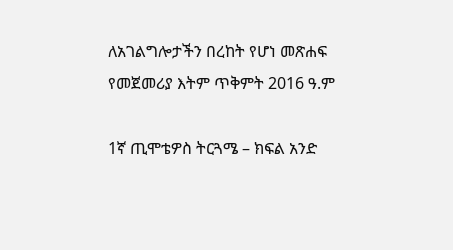ለአገልግሎታችን በረከት የሆነ መጽሐፍ
የመጀመሪያ እትም ጥቅምት 2016 ዓ.ም

1ኛ ጢሞቴዎስ ትርጓሜ – ክፍል አንድ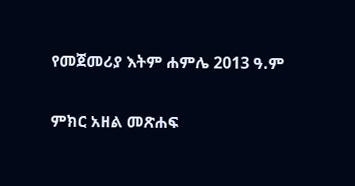የመጀመሪያ እትም ሐምሌ 2013 ዓ.ም

ምክር አዘል መጽሐፍ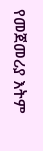የመጀመሪያ እትም